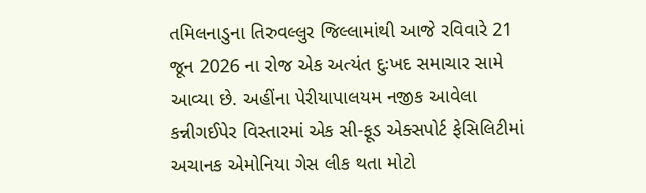તમિલનાડુના તિરુવલ્લુર જિલ્લામાંથી આજે રવિવારે 21 જૂન 2026 ના રોજ એક અત્યંત દુઃખદ સમાચાર સામે આવ્યા છે. અહીંના પેરીયાપાલયમ નજીક આવેલા કન્નીગઈપેર વિસ્તારમાં એક સી-ફૂડ એક્સપોર્ટ ફેસિલિટીમાં અચાનક એમોનિયા ગેસ લીક થતા મોટો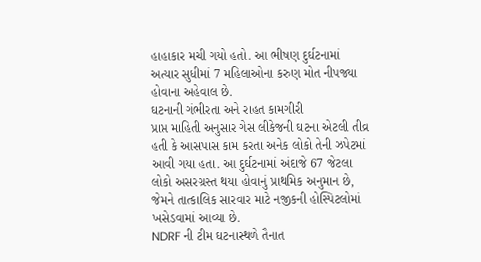હાહાકાર મચી ગયો હતો. આ ભીષણ દુર્ઘટનામાં અત્યાર સુધીમાં 7 મહિલાઓના કરુણ મોત નીપજ્યા હોવાના અહેવાલ છે.
ઘટનાની ગંભીરતા અને રાહત કામગીરી
પ્રાપ્ત માહિતી અનુસાર ગેસ લીકેજની ઘટના એટલી તીવ્ર હતી કે આસપાસ કામ કરતા અનેક લોકો તેની ઝપેટમાં આવી ગયા હતા. આ દુર્ઘટનામાં અંદાજે 67 જેટલા લોકો અસરગ્રસ્ત થયા હોવાનું પ્રાથમિક અનુમાન છે, જેમને તાત્કાલિક સારવાર માટે નજીકની હોસ્પિટલોમાં ખસેડવામાં આવ્યા છે.
NDRF ની ટીમ ઘટનાસ્થળે તૈનાત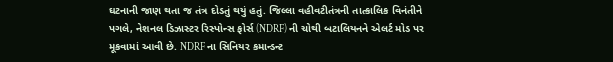ઘટનાની જાણ થતા જ તંત્ર દોડતું થયું હતું. જિલ્લા વહીવટીતંત્રની તાત્કાલિક વિનંતીને પગલે, નેશનલ ડિઝાસ્ટર રિસ્પોન્સ ફોર્સ (NDRF) ની ચોથી બટાલિયનને એલર્ટ મોડ પર મૂકવામાં આવી છે. NDRF ના સિનિયર કમાન્ડન્ટ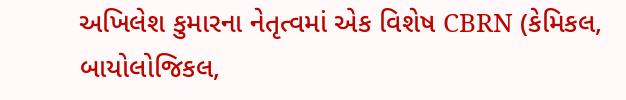અખિલેશ કુમારના નેતૃત્વમાં એક વિશેષ CBRN (કેમિકલ, બાયોલોજિકલ,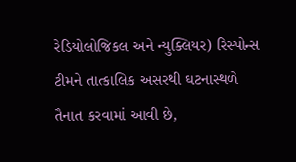રેડિયોલોજિકલ અને ન્યુક્લિયર) રિસ્પોન્સ ટીમને તાત્કાલિક અસરથી ઘટનાસ્થળે તૈનાત કરવામાં આવી છે,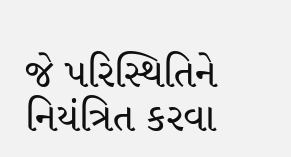જે પરિસ્થિતિને નિયંત્રિત કરવા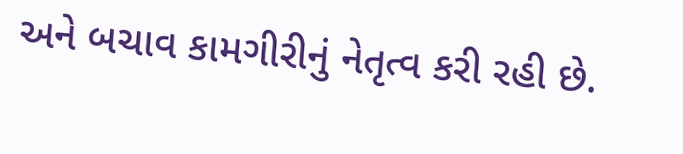અને બચાવ કામગીરીનું નેતૃત્વ કરી રહી છે.